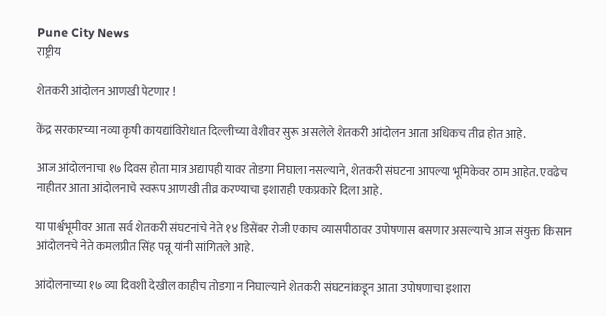Pune City News
राष्ट्रीय

शेतकरी आंदोलन आणखी पेटणार !

केंद्र सरकारच्या नव्या कृषी कायद्यांविरोधात दिल्लीच्या वेशीवर सुरू असलेले शेतकरी आंदोलन आता अधिकच तीव्र होत आहे.

आज आंदोलनाचा १७ दिवस होता मात्र अद्यापही यावर तोडगा निघाला नसल्याने, शेतकरी संघटना आपल्या भूमिकेवर ठाम आहेत. एवढेच नाहीतर आता आंदोलनाचे स्वरूप आणखी तीव्र करण्याचा इशाराही एकप्रकारे दिला आहे.

या पार्श्वभूमीवर आता सर्व शेतकरी संघटनांचे नेते १४ डिसेंबर रोजी एकाच व्यासपीठावर उपोषणास बसणार असल्याचे आज संयुक्त किसान आंदोलनचे नेते कमलप्रीत सिंह पन्नू यांनी सांगितले आहे.

आंदोलनाच्या १७ व्या दिवशी देखील काहीच तोडगा न निघाल्याने शेतकरी संघटनांकडून आता उपोषणाचा इशारा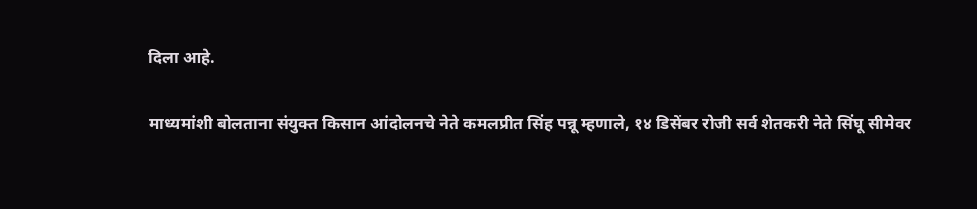दिला आहे.

माध्यमांशी बोलताना संयुक्त किसान आंदोलनचे नेते कमलप्रीत सिंह पन्नू म्हणाले, १४ डिसेंबर रोजी सर्व शेतकरी नेते सिंघू सीमेवर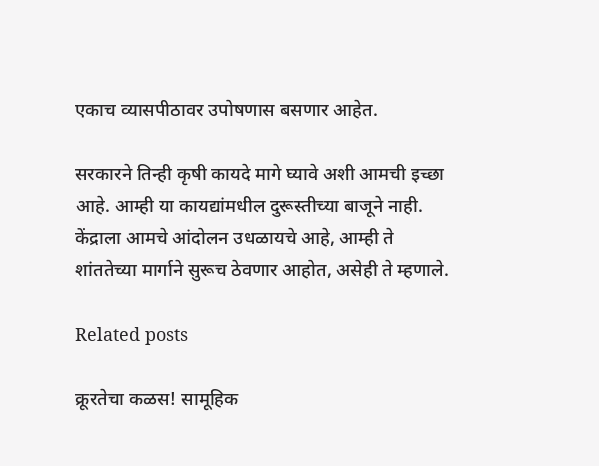एकाच व्यासपीठावर उपोषणास बसणार आहेत.

सरकारने तिन्ही कृषी कायदे मागे घ्यावे अशी आमची इच्छा आहे. आम्ही या कायद्यांमधील दुरूस्तीच्या बाजूने नाही. केंद्राला आमचे आंदोलन उधळायचे आहे, आम्ही ते शांततेच्या मार्गाने सुरूच ठेवणार आहोत, असेही ते म्हणाले.

Related posts

क्रूरतेचा कळस! सामूहिक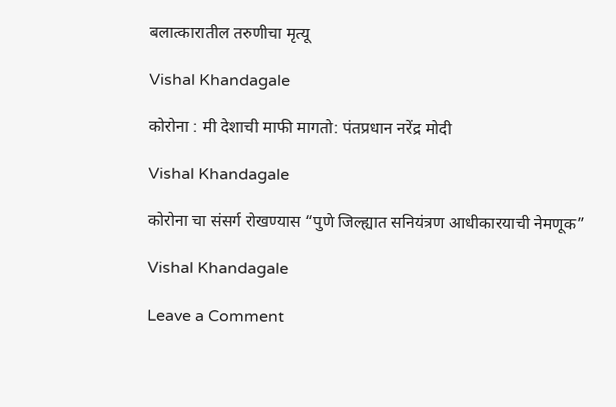बलात्कारातील तरुणीचा मृत्यू

Vishal Khandagale

कोरोना : मी देशाची माफी मागतो: पंतप्रधान नरेंद्र मोदी

Vishal Khandagale

कोरोना चा संसर्ग रोखण्यास “पुणे जिल्ह्यात सनियंत्रण आधीकारयाची नेमणूक”

Vishal Khandagale

Leave a Comment